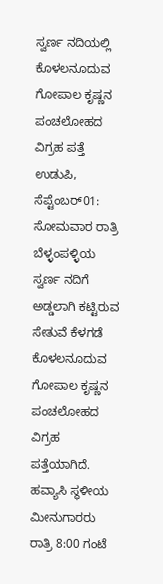ಸ್ವರ್ಣ ನದಿಯಲ್ಲಿ ಕೊಳಲನೂದುವ ಗೋಪಾಲ ಕೃಷ್ಣನ ಪಂಚಲೋಹದ ವಿಗ್ರಹ ಪತ್ತೆ
ಉಡುಪಿ, ಸೆಪ್ಟೆಂಬರ್01: ಸೋಮವಾರ ರಾತ್ರಿ ಬೆಳ್ಳಂಪಳ್ಳಿಯ ಸ್ವರ್ಣ ನದಿಗೆ ಅಡ್ಡಲಾಗಿ ಕಟ್ಟಿರುವ ಸೇತುವೆ ಕೆಳಗಡೆ ಕೊಳಲನೂದುವ ಗೋಪಾಲ ಕೃಷ್ಣನ ಪಂಚಲೋಹದ ವಿಗ್ರಹ ಪತ್ತೆಯಾಗಿದೆ.
ಹವ್ಯಾಸಿ ಸ್ಥಳೀಯ ಮೀನುಗಾರರು ರಾತ್ರಿ 8:00 ಗಂಟೆ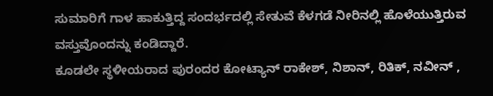ಸುಮಾರಿಗೆ ಗಾಳ ಹಾಕುತ್ತಿದ್ದ ಸಂದರ್ಭದಲ್ಲಿ ಸೇತುವೆ ಕೆಳಗಡೆ ನೀರಿನಲ್ಲಿ ಹೊಳೆಯುತ್ತಿರುವ ವಸ್ತುವೊಂದನ್ನು ಕಂಡಿದ್ದಾರೆ.
ಕೂಡಲೇ ಸ್ಥಳೀಯರಾದ ಪುರಂದರ ಕೋಟ್ಯಾನ್ ರಾಕೇಶ್, ನಿಶಾನ್, ರಿತಿಕ್, ನವೀನ್ ,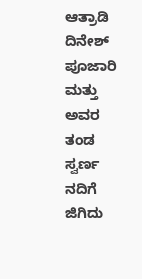ಆತ್ರಾಡಿ ದಿನೇಶ್ ಪೂಜಾರಿ ಮತ್ತು ಅವರ ತಂಡ ಸ್ವರ್ಣ ನದಿಗೆ ಜಿಗಿದು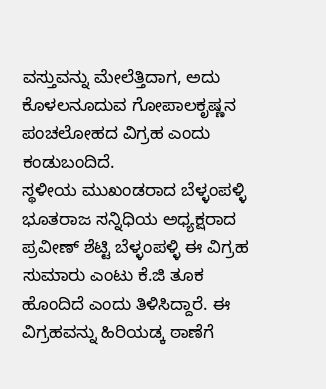ವಸ್ತುವನ್ನು ಮೇಲೆತ್ತಿದಾಗ, ಅದು ಕೊಳಲನೂದುವ ಗೋಪಾಲಕೃಷ್ಣನ ಪಂಚಲೋಹದ ವಿಗ್ರಹ ಎಂದು ಕಂಡುಬಂದಿದೆ.
ಸ್ಥಳೀಯ ಮುಖಂಡರಾದ ಬೆಳ್ಳಂಪಳ್ಳಿ ಭೂತರಾಜ ಸನ್ನಿಧಿಯ ಅಧ್ಯಕ್ಷರಾದ ಪ್ರವೀಣ್ ಶೆಟ್ಟಿ ಬೆಳ್ಳಂಪಳ್ಳಿ ಈ ವಿಗ್ರಹ ಸುಮಾರು ಎಂಟು ಕೆ.ಜಿ ತೂಕ ಹೊಂದಿದೆ ಎಂದು ತಿಳಿಸಿದ್ದಾರೆ. ಈ ವಿಗ್ರಹವನ್ನು ಹಿರಿಯಡ್ಕ ಠಾಣೆಗೆ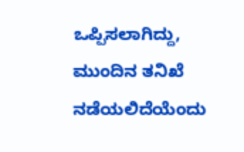ಒಪ್ಪಿಸಲಾಗಿದ್ದು, ಮುಂದಿನ ತನಿಖೆ ನಡೆಯಲಿದೆಯೆಂದು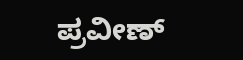ಪ್ರವೀಣ್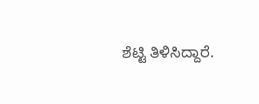ಶೆಟ್ಟಿ ತಿಳಿಸಿದ್ದಾರೆ.